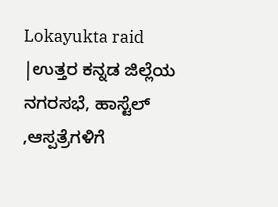Lokayukta raid |ಉತ್ತರ ಕನ್ನಡ ಜಿಲ್ಲೆಯ ನಗರಸಭೆ, ಹಾಸ್ಟೆಲ್ ,ಆಸ್ಪತ್ರೆಗಳಿಗೆ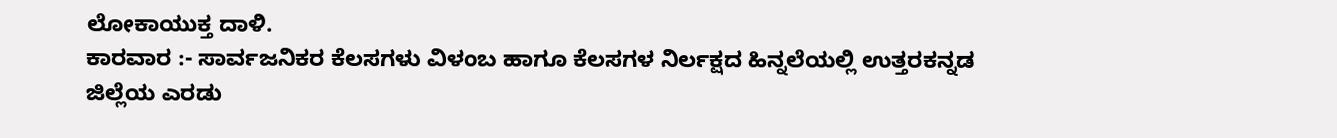ಲೋಕಾಯುಕ್ತ ದಾಳಿ.
ಕಾರವಾರ :- ಸಾರ್ವಜನಿಕರ ಕೆಲಸಗಳು ವಿಳಂಬ ಹಾಗೂ ಕೆಲಸಗಳ ನಿರ್ಲಕ್ಷದ ಹಿನ್ನಲೆಯಲ್ಲಿ ಉತ್ತರಕನ್ನಡ ಜಿಲ್ಲೆಯ ಎರಡು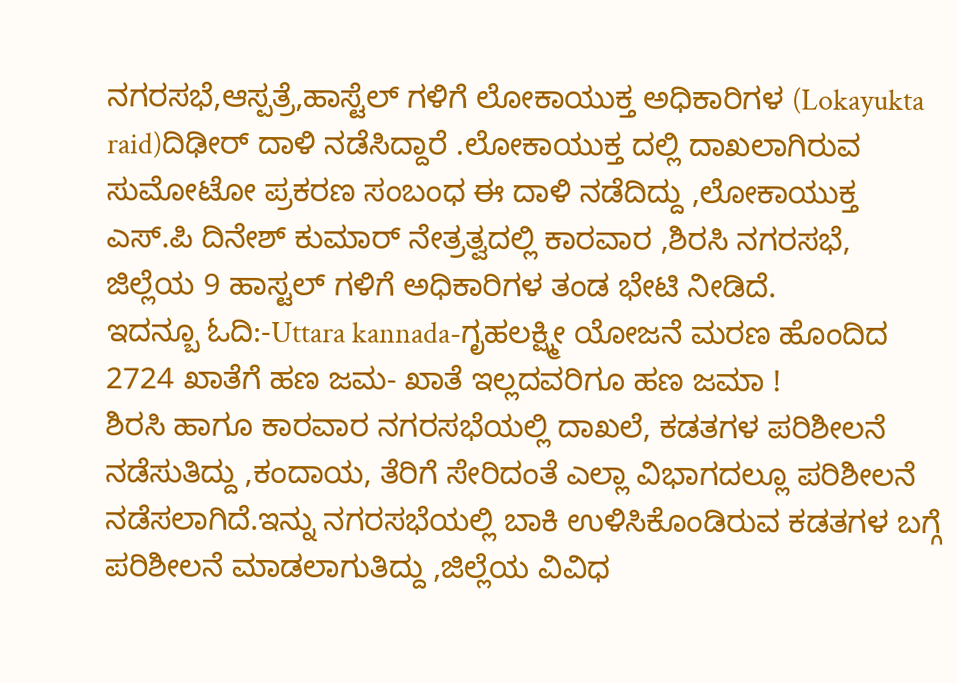ನಗರಸಭೆ,ಆಸ್ಪತ್ರೆ,ಹಾಸ್ಟೆಲ್ ಗಳಿಗೆ ಲೋಕಾಯುಕ್ತ ಅಧಿಕಾರಿಗಳ (Lokayukta raid)ದಿಢೀರ್ ದಾಳಿ ನಡೆಸಿದ್ದಾರೆ .ಲೋಕಾಯುಕ್ತ ದಲ್ಲಿ ದಾಖಲಾಗಿರುವ ಸುಮೋಟೋ ಪ್ರಕರಣ ಸಂಬಂಧ ಈ ದಾಳಿ ನಡೆದಿದ್ದು ,ಲೋಕಾಯುಕ್ತ ಎಸ್.ಪಿ ದಿನೇಶ್ ಕುಮಾರ್ ನೇತ್ರತ್ವದಲ್ಲಿ ಕಾರವಾರ ,ಶಿರಸಿ ನಗರಸಭೆ, ಜಿಲ್ಲೆಯ 9 ಹಾಸ್ಟಲ್ ಗಳಿಗೆ ಅಧಿಕಾರಿಗಳ ತಂಡ ಭೇಟಿ ನೀಡಿದೆ.
ಇದನ್ಬೂ ಓದಿ:-Uttara kannada-ಗೃಹಲಕ್ಷ್ಮೀ ಯೋಜನೆ ಮರಣ ಹೊಂದಿದ 2724 ಖಾತೆಗೆ ಹಣ ಜಮ- ಖಾತೆ ಇಲ್ಲದವರಿಗೂ ಹಣ ಜಮಾ !
ಶಿರಸಿ ಹಾಗೂ ಕಾರವಾರ ನಗರಸಭೆಯಲ್ಲಿ ದಾಖಲೆ, ಕಡತಗಳ ಪರಿಶೀಲನೆ ನಡೆಸುತಿದ್ದು ,ಕಂದಾಯ, ತೆರಿಗೆ ಸೇರಿದಂತೆ ಎಲ್ಲಾ ವಿಭಾಗದಲ್ಲೂ ಪರಿಶೀಲನೆ ನಡೆಸಲಾಗಿದೆ.ಇನ್ನು ನಗರಸಭೆಯಲ್ಲಿ ಬಾಕಿ ಉಳಿಸಿಕೊಂಡಿರುವ ಕಡತಗಳ ಬಗ್ಗೆ ಪರಿಶೀಲನೆ ಮಾಡಲಾಗುತಿದ್ದು ,ಜಿಲ್ಲೆಯ ವಿವಿಧ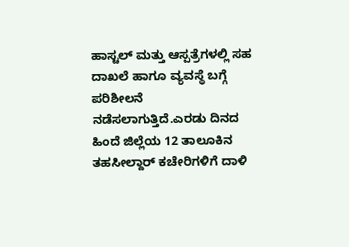ಹಾಸ್ಟಲ್ ಮತ್ತು ಆಸ್ಪತ್ರೆಗಳಲ್ಲಿ ಸಹ ದಾಖಲೆ ಹಾಗೂ ವ್ಯವಸ್ಥೆ ಬಗ್ಗೆ ಪರಿಶೀಲನೆ ನಡೆಸಲಾಗುತ್ತಿದೆ.ಎರಡು ದಿನದ ಹಿಂದೆ ಜಿಲ್ಲೆಯ 12 ತಾಲೂಕಿನ ತಹಸೀಲ್ದಾರ್ ಕಚೇರಿಗಳಿಗೆ ದಾಳಿ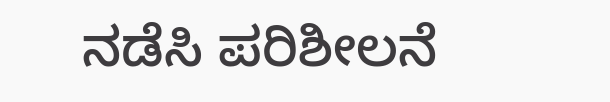ನಡೆಸಿ ಪರಿಶೀಲನೆ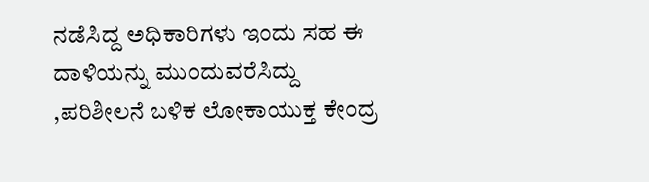ನಡೆಸಿದ್ದ ಅಧಿಕಾರಿಗಳು ಇಂದು ಸಹ ಈ ದಾಳಿಯನ್ನು ಮುಂದುವರೆಸಿದ್ದು ,ಪರಿಶೀಲನೆ ಬಳಿಕ ಲೋಕಾಯುಕ್ತ ಕೇಂದ್ರ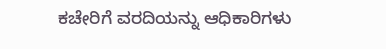ಕಚೇರಿಗೆ ವರದಿಯನ್ನು ಆಧಿಕಾರಿಗಳು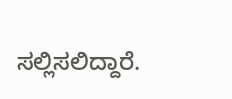ಸಲ್ಲಿಸಲಿದ್ದಾರೆ.